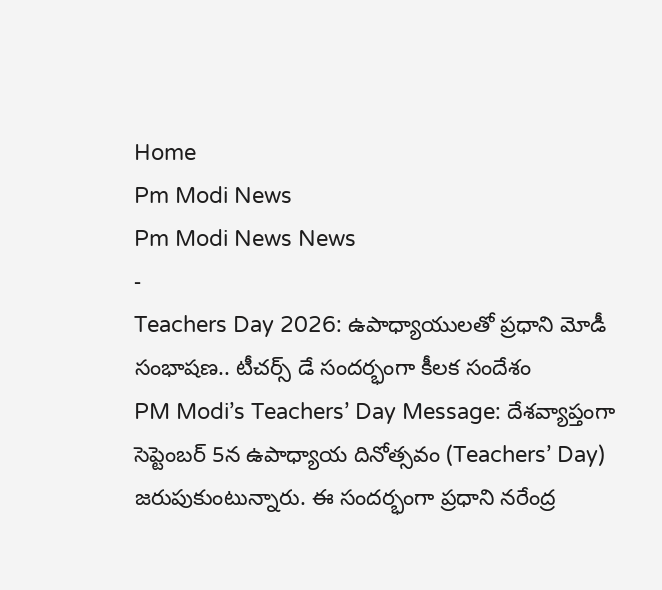Home
Pm Modi News
Pm Modi News News
-
Teachers Day 2026: ఉపాధ్యాయులతో ప్రధాని మోడీ సంభాషణ.. టీచర్స్ డే సందర్భంగా కీలక సందేశం
PM Modi’s Teachers’ Day Message: దేశవ్యాప్తంగా సెప్టెంబర్ 5న ఉపాధ్యాయ దినోత్సవం (Teachers’ Day) జరుపుకుంటున్నారు. ఈ సందర్భంగా ప్రధాని నరేంద్ర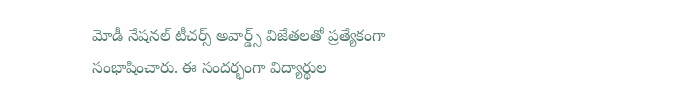మోడీ నేషనల్ టీచర్స్ అవార్డ్స్ విజేతలతో ప్రత్యేకంగా సంభాషించారు. ఈ సందర్భంగా విద్యార్థుల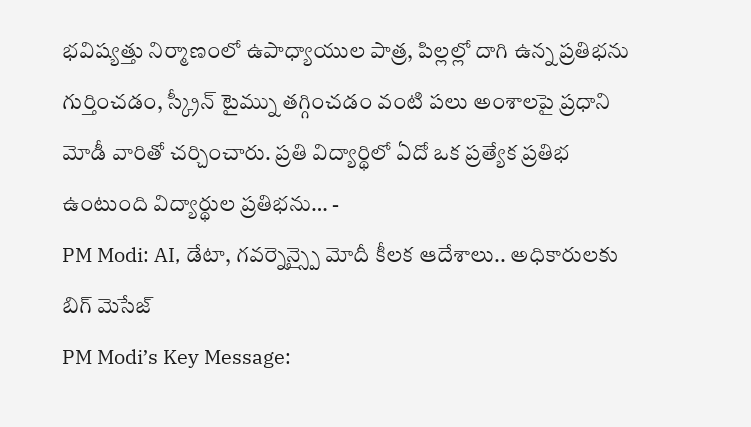భవిష్యత్తు నిర్మాణంలో ఉపాధ్యాయుల పాత్ర, పిల్లల్లో దాగి ఉన్న ప్రతిభను గుర్తించడం, స్క్రీన్ టైమ్ను తగ్గించడం వంటి పలు అంశాలపై ప్రధాని మోడీ వారితో చర్చించారు. ప్రతి విద్యార్థిలో ఏదో ఒక ప్రత్యేక ప్రతిభ ఉంటుంది విద్యార్థుల ప్రతిభను… -
PM Modi: AI, డేటా, గవర్నెన్స్పై మోదీ కీలక ఆదేశాలు.. అధికారులకు బిగ్ మెసేజ్
PM Modi’s Key Message: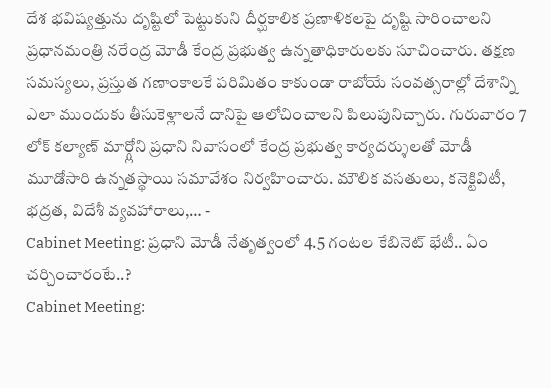దేశ భవిష్యత్తును దృష్టిలో పెట్టుకుని దీర్ఘకాలిక ప్రణాళికలపై దృష్టి సారించాలని ప్రధానమంత్రి నరేంద్ర మోడీ కేంద్ర ప్రభుత్వ ఉన్నతాధికారులకు సూచించారు. తక్షణ సమస్యలు, ప్రస్తుత గణాంకాలకే పరిమితం కాకుండా రాబోయే సంవత్సరాల్లో దేశాన్ని ఎలా ముందుకు తీసుకెళ్లాలనే దానిపై ఆలోచించాలని పిలుపునిచ్చారు. గురువారం 7 లోక్ కల్యాణ్ మార్గ్లోని ప్రధాని నివాసంలో కేంద్ర ప్రభుత్వ కార్యదర్శులతో మోడీ మూడోసారి ఉన్నతస్థాయి సమావేశం నిర్వహించారు. మౌలిక వసతులు, కనెక్టివిటీ, భద్రత, విదేశీ వ్యవహారాలు,… -
Cabinet Meeting: ప్రధాని మోడీ నేతృత్వంలో 4.5 గంటల కేబినెట్ భేటీ.. ఏం చర్చించారంటే..?
Cabinet Meeting: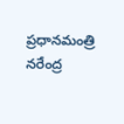ప్రధానమంత్రి నరేంద్ర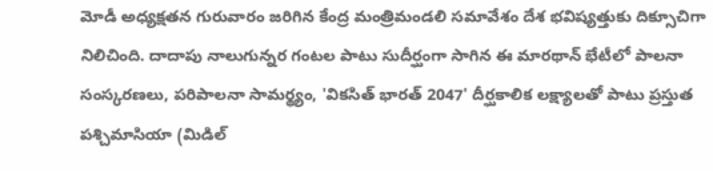మోడీ అధ్యక్షతన గురువారం జరిగిన కేంద్ర మంత్రిమండలి సమావేశం దేశ భవిష్యత్తుకు దిక్సూచిగా నిలిచింది. దాదాపు నాలుగున్నర గంటల పాటు సుదీర్ఘంగా సాగిన ఈ మారథాన్ భేటీలో పాలనా సంస్కరణలు, పరిపాలనా సామర్థ్యం, 'వికసిత్ భారత్ 2047' దీర్ఘకాలిక లక్ష్యాలతో పాటు ప్రస్తుత పశ్చిమాసియా (మిడిల్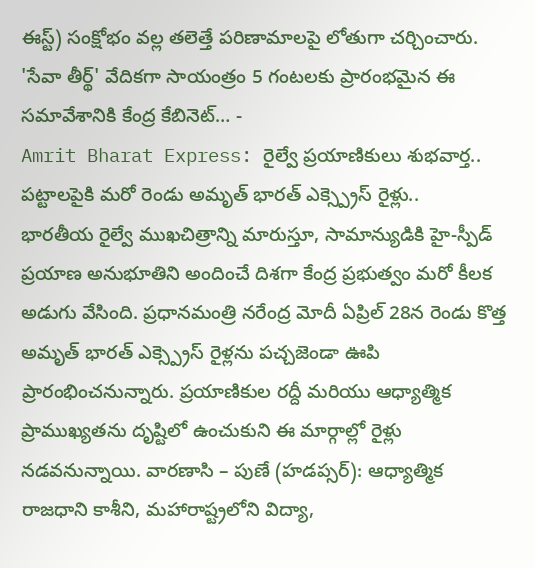ఈస్ట్) సంక్షోభం వల్ల తలెత్తే పరిణామాలపై లోతుగా చర్చించారు. 'సేవా తీర్థ్' వేదికగా సాయంత్రం 5 గంటలకు ప్రారంభమైన ఈ సమావేశానికి కేంద్ర కేబినెట్… -
Amrit Bharat Express: రైల్వే ప్రయాణికులు శుభవార్త.. పట్టాలపైకి మరో రెండు అమృత్ భారత్ ఎక్స్ప్రెస్ రైళ్లు..
భారతీయ రైల్వే ముఖచిత్రాన్ని మారుస్తూ, సామాన్యుడికి హై-స్పీడ్ ప్రయాణ అనుభూతిని అందించే దిశగా కేంద్ర ప్రభుత్వం మరో కీలక అడుగు వేసింది. ప్రధానమంత్రి నరేంద్ర మోదీ ఏప్రిల్ 28న రెండు కొత్త అమృత్ భారత్ ఎక్స్ప్రెస్ రైళ్లను పచ్చజెండా ఊపి ప్రారంభించనున్నారు. ప్రయాణికుల రద్దీ మరియు ఆధ్యాత్మిక ప్రాముఖ్యతను దృష్టిలో ఉంచుకుని ఈ మార్గాల్లో రైళ్లు నడవనున్నాయి. వారణాసి – పుణే (హడప్సర్): ఆధ్యాత్మిక రాజధాని కాశీని, మహారాష్ట్రలోని విద్యా,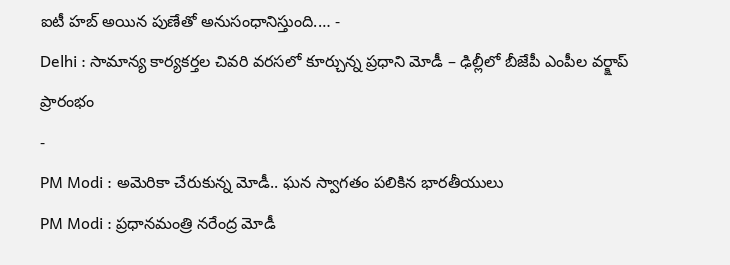ఐటీ హబ్ అయిన పుణేతో అనుసంధానిస్తుంది.… -
Delhi : సామాన్య కార్యకర్తల చివరి వరసలో కూర్చున్న ప్రధాని మోడీ – ఢిల్లీలో బీజేపీ ఎంపీల వర్క్షాప్ ప్రారంభం
-
PM Modi : అమెరికా చేరుకున్న మోడీ.. ఘన స్వాగతం పలికిన భారతీయులు
PM Modi : ప్రధానమంత్రి నరేంద్ర మోడీ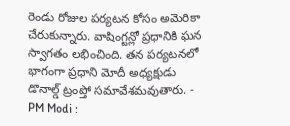రెండు రోజుల పర్యటన కోసం అమెరికా చేరుకున్నారు. వాషింగ్టన్లో ప్రధానికి ఘన స్వాగతం లభించింది. తన పర్యటనలో భాగంగా ప్రధాని మోదీ అధ్యక్షుడు డొనాల్డ్ ట్రంప్తో సమావేశమవుతారు. -
PM Modi :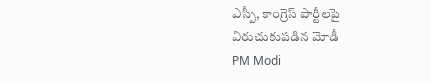ఎస్పీ, కాంగ్రెస్ పార్టీలపై విరుచుకుపడిన మోడీ
PM Modi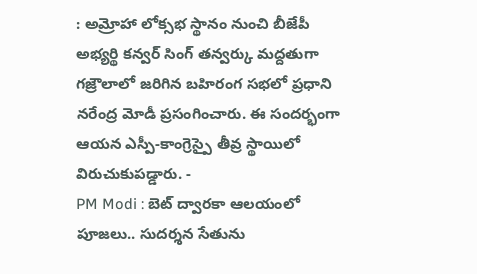: అమ్రోహా లోక్సభ స్థానం నుంచి బీజేపీ అభ్యర్థి కన్వర్ సింగ్ తన్వర్కు మద్దతుగా గజ్రౌలాలో జరిగిన బహిరంగ సభలో ప్రధాని నరేంద్ర మోడీ ప్రసంగించారు. ఈ సందర్భంగా ఆయన ఎస్పీ-కాంగ్రెస్పై తీవ్ర స్థాయిలో విరుచుకుపడ్డారు. -
PM Modi : బెట్ ద్వారకా ఆలయంలో పూజలు.. సుదర్శన సేతును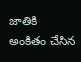జాతికి అంకితం చేసిన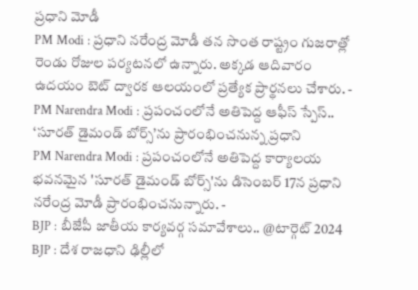ప్రధాని మోడీ
PM Modi : ప్రధాని నరేంద్ర మోడీ తన సొంత రాష్ట్రం గుజరాత్లో రెండు రోజుల పర్యటనలో ఉన్నారు. అక్కడ ఆదివారం ఉదయం బెట్ ద్వారక ఆలయంలో ప్రత్యేక ప్రార్థనలు చేశారు. -
PM Narendra Modi : ప్రపంచంలోనే అతిపెద్ద ఆఫీస్ స్పేస్.. ‘సూరత్ డైమండ్ బోర్స్’ను ప్రారంభించనున్న ప్రధాని
PM Narendra Modi : ప్రపంచంలోనే అతిపెద్ద కార్యాలయ భవనమైన 'సూరత్ డైమండ్ బోర్స్'ను డిసెంబర్ 17న ప్రధాని నరేంద్ర మోడీ ప్రారంభించనున్నారు. -
BJP : బీజేపీ జాతీయ కార్యవర్గ సమావేశాలు.. @టార్గెట్ 2024
BJP : దేశ రాజధాని ఢిల్లీలో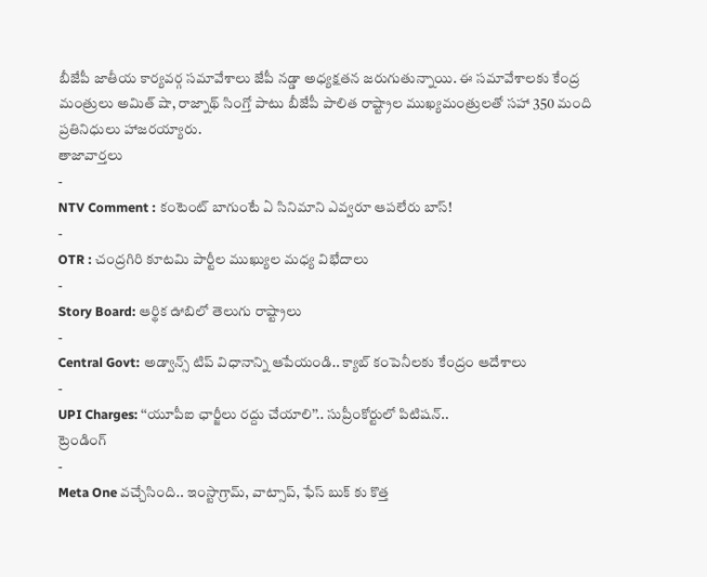బీజేపీ జాతీయ కార్యవర్గ సమావేశాలు జేపీ నడ్డా అధ్యక్షతన జరుగుతున్నాయి. ఈ సమావేశాలకు కేంద్ర మంత్రులు అమిత్ షా, రాజ్నాథ్ సింగ్తో పాటు బీజేపీ పాలిత రాష్ట్రాల ముఖ్యమంత్రులతో సహా 350 మంది ప్రతినిధులు హాజరయ్యారు.
తాజావార్తలు
-
NTV Comment : కంటెంట్ బాగుంటే ఏ సినిమాని ఎవ్వరూ ఆపలేరు బాస్!
-
OTR : చంద్రగిరి కూటమి పార్టీల ముఖ్యుల మధ్య విభేదాలు
-
Story Board: ఆర్థిక ఊబిలో తెలుగు రాష్ట్రాలు
-
Central Govt: అడ్వాన్స్ టిప్ విధానాన్ని ఆపేయండి.. క్యాబ్ కంపెనీలకు కేంద్రం ఆదేశాలు
-
UPI Charges: ‘‘యూపీఐ ఛార్జీలు రద్దు చేయాలి’’.. సుప్రీంకోర్టులో పిటిషన్..
ట్రెండింగ్
-
Meta One వచ్చేసింది.. ఇంస్టాగ్రామ్, వాట్సాప్, ఫేస్ బుక్ కు కొత్త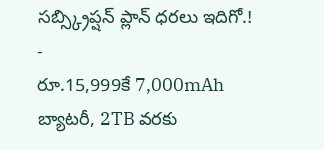సబ్స్క్రిప్షన్ ప్లాన్ ధరలు ఇదిగో.!
-
రూ.15,999కే 7,000mAh బ్యాటరీ, 2TB వరకు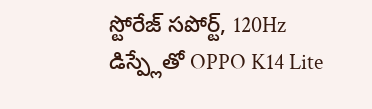స్టోరేజ్ సపోర్ట్, 120Hz డిస్ప్లేతో OPPO K14 Lite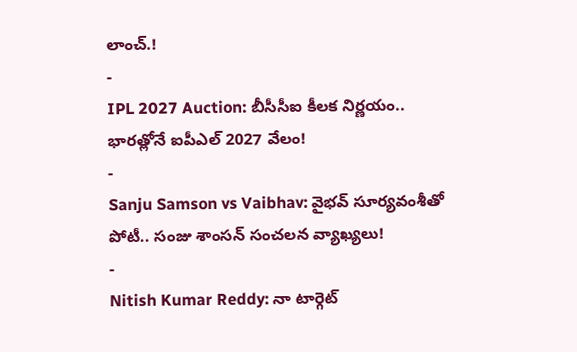లాంచ్.!
-
IPL 2027 Auction: బీసీసీఐ కీలక నిర్ణయం.. భారత్లోనే ఐపీఎల్ 2027 వేలం!
-
Sanju Samson vs Vaibhav: వైభవ్ సూర్యవంశీతో పోటీ.. సంజు శాంసన్ సంచలన వ్యాఖ్యలు!
-
Nitish Kumar Reddy: నా టార్గెట్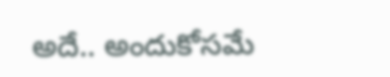అదే.. అందుకోసమే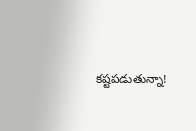కష్టపడుతున్నా!